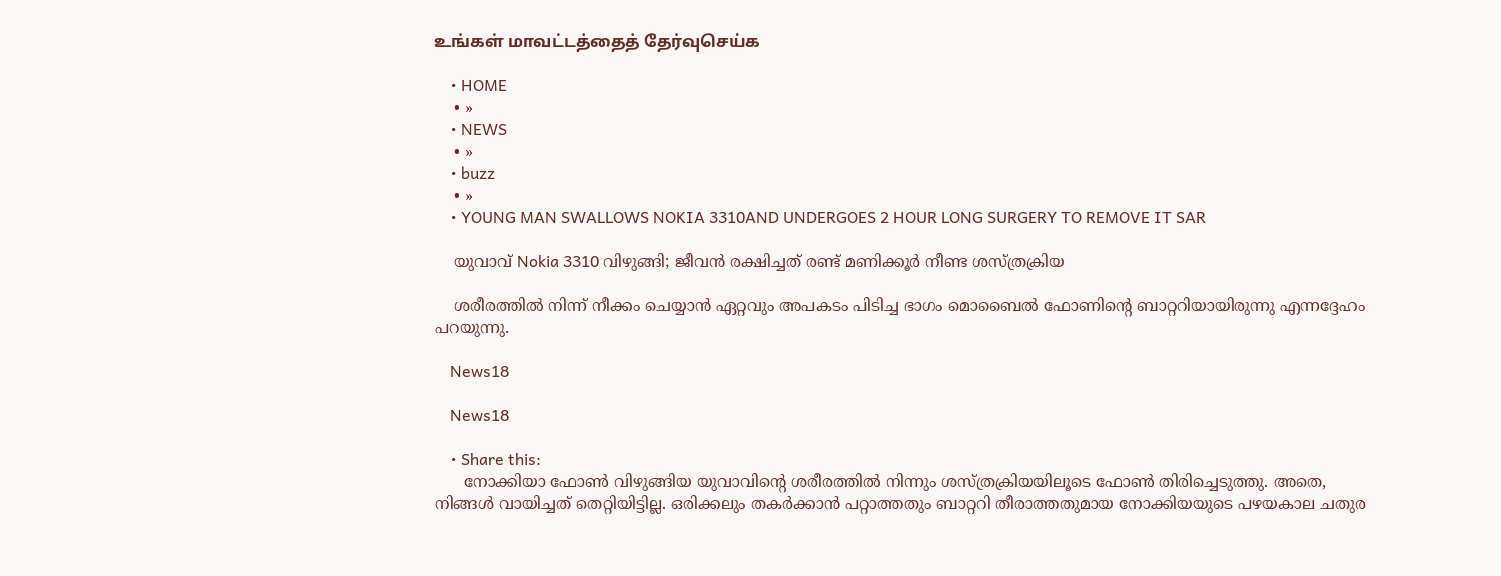உங்கள் மாவட்டத்தைத் தேர்வுசெய்க

    • HOME
    • »
    • NEWS
    • »
    • buzz
    • »
    • YOUNG MAN SWALLOWS NOKIA 3310AND UNDERGOES 2 HOUR LONG SURGERY TO REMOVE IT SAR

    യുവാവ് Nokia 3310 വിഴുങ്ങി; ജീവന്‍ രക്ഷിച്ചത് രണ്ട് മണിക്കൂര്‍ നീണ്ട ശസ്ത്രക്രിയ

    ശരീരത്തില്‍ നിന്ന് നീക്കം ചെയ്യാന്‍ ഏറ്റവും അപകടം പിടിച്ച ഭാഗം മൊബൈൽ ഫോണിന്റെ ബാറ്ററിയായിരുന്നു എന്നദ്ദേഹം പറയുന്നു.

    News18

    News18

    • Share this:
      നോക്കിയാ ഫോണ്‍ വിഴുങ്ങിയ യുവാവിന്റെ ശരീരത്തിൽ നിന്നും ശസ്ത്രക്രിയയിലൂടെ ഫോൺ തിരിച്ചെടുത്തു. അതെ, നിങ്ങള്‍ വായിച്ചത് തെറ്റിയിട്ടില്ല. ഒരിക്കലും തകര്‍ക്കാന്‍ പറ്റാത്തതും ബാറ്ററി തീരാത്തതുമായ നോക്കിയയുടെ പഴയകാല ചതുര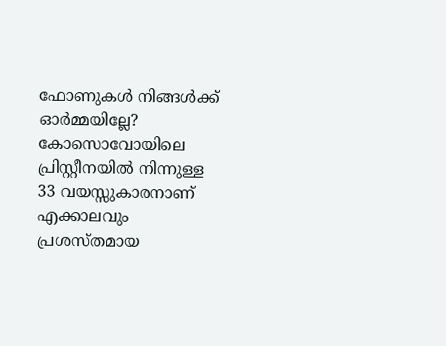ഫോണുകള്‍ നിങ്ങള്‍ക്ക് ഓര്‍മ്മയില്ലേ? കോസൊവോയിലെ പ്രിസ്റ്റീനയില്‍ നിന്നുള്ള 33 വയസ്സുകാരനാണ് എക്കാലവും പ്രശസ്തമായ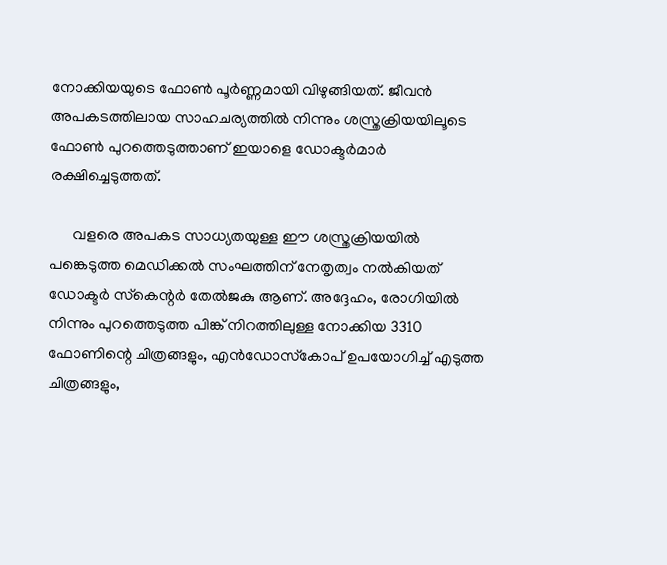നോക്കിയയുടെ ഫോണ്‍ പൂര്‍ണ്ണമായി വിഴുങ്ങിയത്. ജീവന്‍ അപകടത്തിലായ സാഹചര്യത്തില്‍ നിന്നും ശസ്ത്രക്രിയയിലൂടെ ഫോണ്‍ പുറത്തെടുത്താണ് ഇയാളെ ഡോക്ടര്‍മാര്‍ രക്ഷിച്ചെടുത്തത്.

      വളരെ അപകട സാധ്യതയുള്ള ഈ ശസ്ത്രക്രിയയില്‍ പങ്കെടുത്ത മെഡിക്കല്‍ സംഘത്തിന് നേതൃത്വം നല്‍കിയത് ഡോക്ടര്‍ സ്‌കെന്റര്‍ തേല്‍ജകു ആണ്. അദ്ദേഹം, രോഗിയില്‍ നിന്നും പുറത്തെടുത്ത പിങ്ക് നിറത്തിലുള്ള നോക്കിയ 3310 ഫോണിന്റെ ചിത്രങ്ങളും, എന്‍ഡോസ്‌കോപ് ഉപയോഗിച്ച് എടുത്ത ചിത്രങ്ങളും,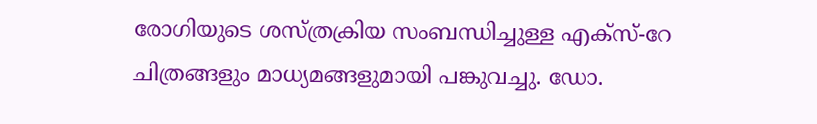രോഗിയുടെ ശസ്ത്രക്രിയ സംബന്ധിച്ചുള്ള എക്സ്-റേ ചിത്രങ്ങളും മാധ്യമങ്ങളുമായി പങ്കുവച്ചു. ഡോ.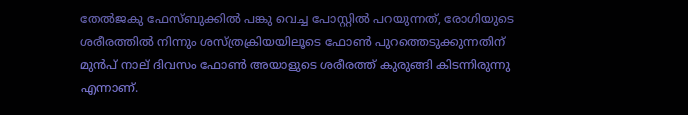തേല്‍ജകു ഫേസ്ബുക്കില്‍ പങ്കു വെച്ച പോസ്റ്റില്‍ പറയുന്നത്, രോഗിയുടെ ശരീരത്തില്‍ നിന്നും ശസ്ത്രക്രിയയിലൂടെ ഫോണ്‍ പുറത്തെടുക്കുന്നതിന് മുന്‍പ് നാല് ദിവസം ഫോണ്‍ അയാളുടെ ശരീരത്ത് കുരുങ്ങി കിടന്നിരുന്നു എന്നാണ്.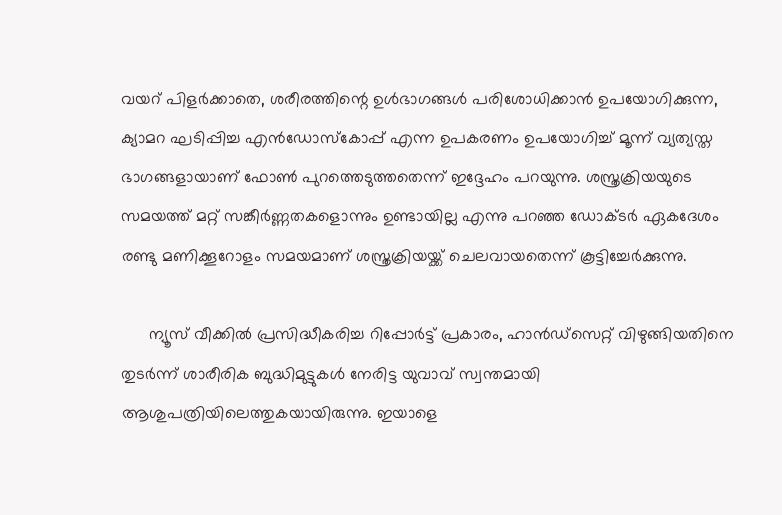വയറ് പിളര്‍ക്കാതെ, ശരീരത്തിന്റെ ഉള്‍ഭാഗങ്ങള്‍ പരിശോധിക്കാൻ ഉപയോഗിക്കുന്ന, ക്യാമറ ഘടിപ്പിച്ച എന്‍ഡോസ്‌കോപ്പ് എന്ന ഉപകരണം ഉപയോഗിച്ച് മൂന്ന് വ്യത്യസ്ത ഭാഗങ്ങളായാണ് ഫോണ്‍ പുറത്തെടുത്തതെന്ന് ഇദ്ദേഹം പറയുന്നു. ശസ്ത്രക്രിയയുടെ സമയത്ത് മറ്റ് സങ്കീര്‍ണ്ണതകളൊന്നും ഉണ്ടായില്ല എന്നു പറഞ്ഞ ഡോക്ടര്‍ ഏകദേശം രണ്ടു മണിക്കൂറോളം സമയമാണ് ശസ്ത്രക്രിയയ്ക്ക് ചെലവായതെന്ന് കൂട്ടിച്ചേര്‍ക്കുന്നു.

      ന്യൂസ് വീക്കിൽ പ്രസിദ്ധീകരിച്ച റിപ്പോര്‍ട്ട് പ്രകാരം, ഹാന്‍ഡ്‌സെറ്റ് വിഴുങ്ങിയതിനെ തുടര്‍ന്ന് ശാരീരിക ബുദ്ധിമുട്ടുകള്‍ നേരിട്ട യുവാവ് സ്വന്തമായി ആശുപത്രിയിലെത്തുകയായിരുന്നു. ഇയാളെ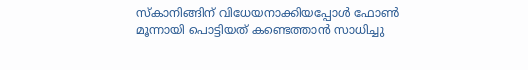സ്‌കാനിങ്ങിന് വിധേയനാക്കിയപ്പോള്‍ ഫോണ്‍ മൂന്നായി പൊട്ടിയത് കണ്ടെത്താന്‍ സാധിച്ചു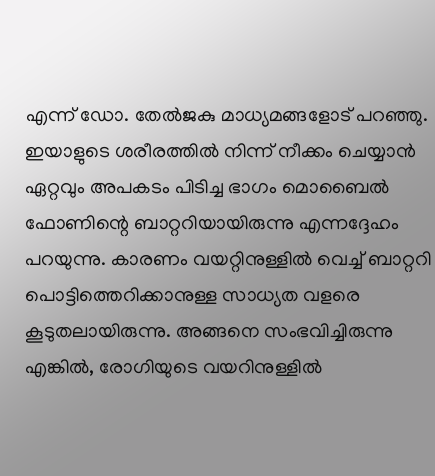എന്ന് ഡോ. തേല്‍ജകു മാധ്യമങ്ങളോട് പറഞ്ഞു. ഇയാളുടെ ശരീരത്തില്‍ നിന്ന് നീക്കം ചെയ്യാന്‍ ഏറ്റവും അപകടം പിടിച്ച ഭാഗം മൊബൈൽ ഫോണിന്റെ ബാറ്ററിയായിരുന്നു എന്നദ്ദേഹം പറയുന്നു. കാരണം വയറ്റിനുള്ളില്‍ വെച്ച് ബാറ്ററി പൊട്ടിത്തെറിക്കാനുള്ള സാധ്യത വളരെ കൂടുതലായിരുന്നു. അങ്ങനെ സംഭവിച്ചിരുന്നു എങ്കില്‍, രോഗിയുടെ വയറിനുള്ളില്‍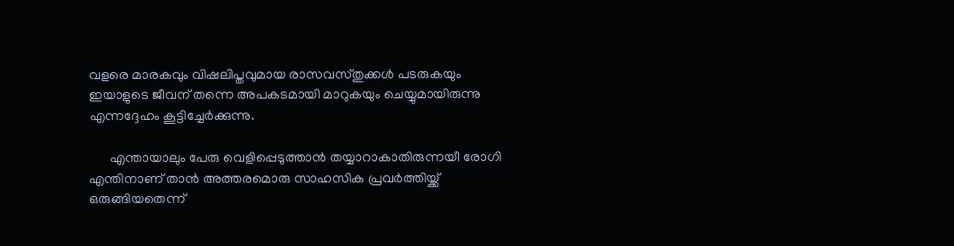വളരെ മാരകവും വിഷലിപ്തവുമായ രാസവസ്തുക്കള്‍ പടരുകയും ഇയാളുടെ ജീവന് തന്നെ അപകടമായി മാറുകയും ചെയ്യുമായിരുന്നു എന്നദ്ദേഹം കൂട്ടിച്ചേര്‍ക്കുന്നു.

      എന്തായാലും പേരു വെളിപ്പെടുത്താന്‍ തയ്യാറാകാതിരുന്നയീ രോഗി എന്തിനാണ് താന്‍ അത്തരമൊരു സാഹസിക പ്രവര്‍ത്തിയ്ക്ക് ഒരുങ്ങിയതെന്ന്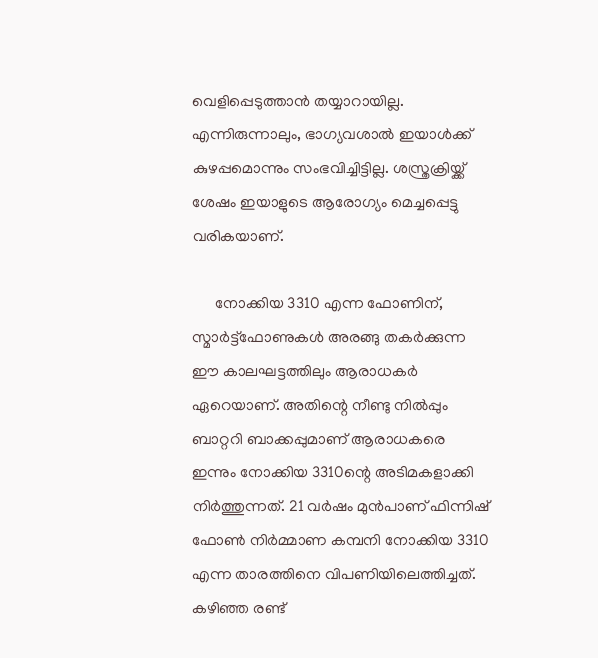വെളിപ്പെടുത്താന്‍ തയ്യാറായില്ല. എന്നിരുന്നാലും, ഭാഗ്യവശാല്‍ ഇയാള്‍ക്ക് കുഴപ്പമൊന്നും സംഭവിച്ചിട്ടില്ല. ശസ്ത്രക്രിയ്ക്ക് ശേഷം ഇയാളുടെ ആരോഗ്യം മെച്ചപ്പെട്ടു വരികയാണ്.

      നോക്കിയ 3310 എന്ന ഫോണിന്, സ്മാര്‍ട്ട്‌ഫോണുകള്‍ അരങ്ങു തകര്‍ക്കുന്ന ഈ കാലഘട്ടത്തിലും ആരാധകര്‍ ഏറെയാണ്. അതിന്റെ നീണ്ടു നില്‍പ്പും ബാറ്ററി ബാക്കപ്പുമാണ് ആരാധകരെ ഇന്നും നോക്കിയ 3310ന്റെ അടിമകളാക്കി നിര്‍ത്തുന്നത്. 21 വര്‍ഷം മുന്‍പാണ് ഫിന്നിഷ് ഫോണ്‍ നിര്‍മ്മാണ കമ്പനി നോക്കിയ 3310 എന്ന താരത്തിനെ വിപണിയിലെത്തിച്ചത്. കഴിഞ്ഞ രണ്ട്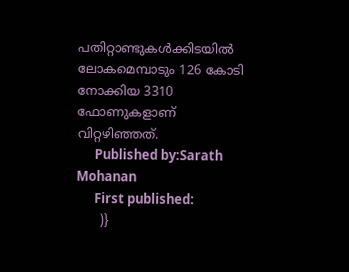പതിറ്റാണ്ടുകള്‍ക്കിടയില്‍ ലോകമെമ്പാടും 126 കോടി നോക്കിയ 3310 ഫോണുകളാണ് വിറ്റഴിഞ്ഞത്.
      Published by:Sarath Mohanan
      First published:
      )}